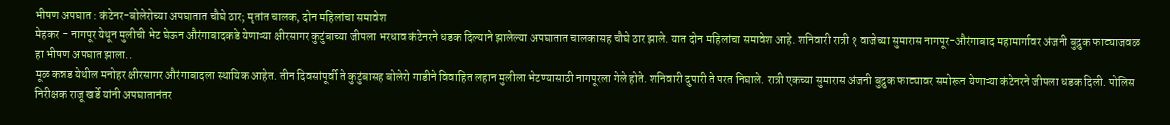भीषण अपघात : कंटेनर-बोलेरोच्या अपघातात चौघे ठार; मृतांत चालक, दोन महिलांचा समावेश
मेहकर - नागपूर येथून मुलीची भेट घेऊन औरंगाबादकडे येणाऱ्या क्षीरसागर कुटुंबाच्या जीपला भरधाव कंटेनरने धडक दिल्याने झालेल्या अपघातात चालकासह चौघे ठार झाले. यात दोन महिलांचा समावेश आहे. शनिवारी रात्री १ वाजेच्या सुमारास नागपूर-औरंगाबाद महामार्गावर अंजनी बुद्रुक फाट्याजवळ हा भीषण अपघात झाला..
मूळ कन्नड येथील मनोहर क्षीरसागर औरंगाबादला स्थायिक आहेत. तीन दिवसांपूर्वी ते कुटुंबासह बोलेरो गाडीने विवाहित लहान मुलीला भेटण्यासाठी नागपूरला गेले होते. शनिवारी दुपारी ते परत निघाले. रात्री एकच्या सुमारास अंजनी बुद्रुक फाट्यावर समोरून येणाऱ्या कंटेनरने जीपला धडक दिली. पोलिस निरीक्षक राजू खर्डे यांनी अपघातानंतर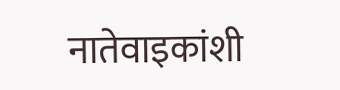नातेवाइकांशी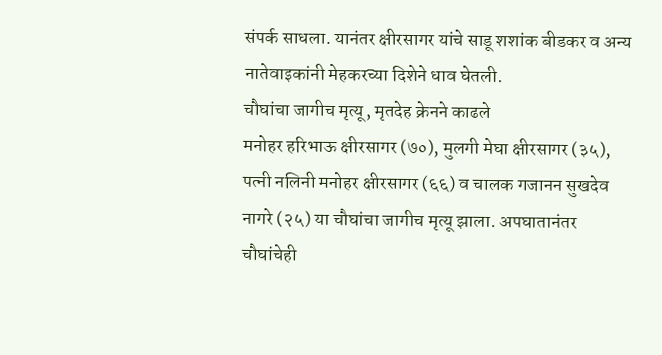संपर्क साधला. यानंतर क्षीरसागर यांचे साडू शशांक बीडकर व अन्य नातेवाइकांनी मेहकरच्या दिशेने धाव घेतली.
चौघांचा जागीच मृत्यू, मृतदेह क्रेनने काढले
मनोहर हरिभाऊ क्षीरसागर (७०), मुलगी मेघा क्षीरसागर (३५), पत्नी नलिनी मनोहर क्षीरसागर (६६) व चालक गजानन सुखदेव नागरे (२५) या चौघांचा जागीच मृत्यू झाला. अपघातानंतर चौघांचेही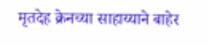मृतदेह क्रेनच्या साहाय्याने बाहेर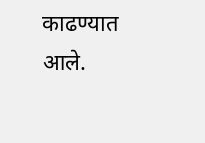काढण्यात आले.